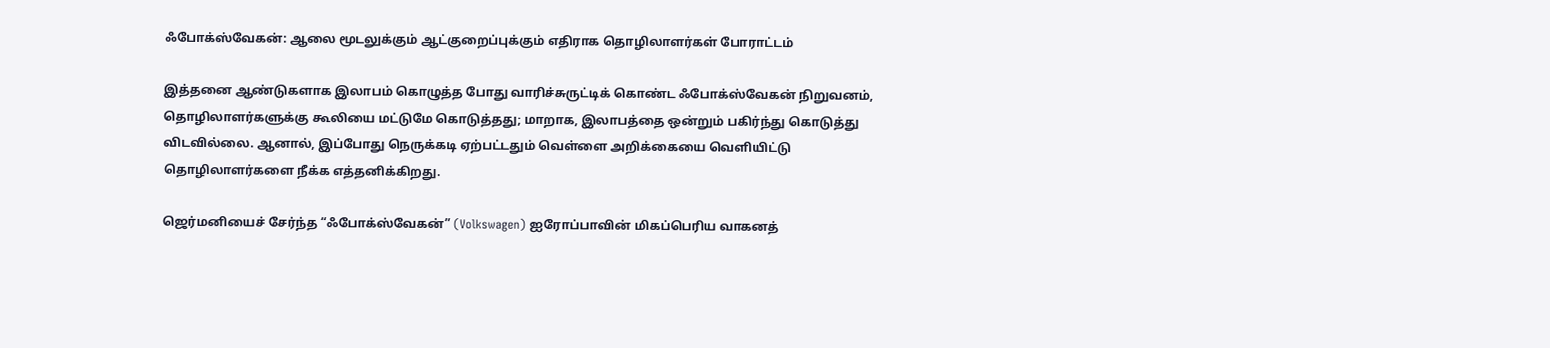ஃபோக்ஸ்வேகன்: ஆலை மூடலுக்கும் ஆட்குறைப்புக்கும் எதிராக தொழிலாளர்கள் போராட்டம்

இத்தனை ஆண்டுகளாக இலாபம் கொழுத்த போது வாரிச்சுருட்டிக் கொண்ட ஃபோக்ஸ்வேகன் நிறுவனம், தொழிலாளர்களுக்கு கூலியை மட்டுமே கொடுத்தது; மாறாக, இலாபத்தை ஒன்றும் பகிர்ந்து கொடுத்து விடவில்லை. ஆனால், இப்போது நெருக்கடி ஏற்பட்டதும் வெள்ளை அறிக்கையை வெளியிட்டு தொழிலாளர்களை நீக்க எத்தனிக்கிறது.

ஜெர்மனியைச் சேர்ந்த “ஃபோக்ஸ்வேகன்” (Volkswagen) ஐரோப்பாவின் மிகப்பெரிய வாகனத்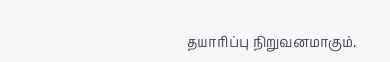தயாரிப்பு நிறுவனமாகும்.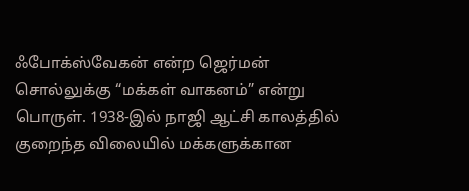ஃபோக்ஸ்வேகன் என்ற ஜெர்மன் சொல்லுக்கு “மக்கள் வாகனம்” என்று பொருள். 1938-இல் நாஜி ஆட்சி காலத்தில் குறைந்த விலையில் மக்களுக்கான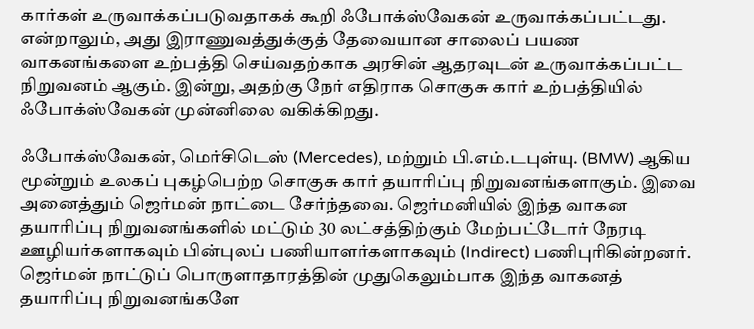கார்கள் உருவாக்கப்படுவதாகக் கூறி ஃபோக்ஸ்வேகன் உருவாக்கப்பட்டது. என்றாலும், அது இராணுவத்துக்குத் தேவையான சாலைப் பயண வாகனங்களை உற்பத்தி செய்வதற்காக அரசின் ஆதரவுடன் உருவாக்கப்பட்ட நிறுவனம் ஆகும். இன்று, அதற்கு நேர் எதிராக சொகுசு கார் உற்பத்தியில் ஃபோக்ஸ்வேகன் முன்னிலை வகிக்கிறது.

ஃபோக்ஸ்வேகன், மெர்சிடெஸ் (Mercedes), மற்றும் பி.எம்.டபுள்யு. (BMW) ஆகிய மூன்றும் உலகப் புகழ்பெற்ற சொகுசு கார் தயாரிப்பு நிறுவனங்களாகும். இவை அனைத்தும் ஜெர்மன் நாட்டை சேர்ந்தவை. ஜெர்மனியில் இந்த வாகன தயாரிப்பு நிறுவனங்களில் மட்டும் 30 லட்சத்திற்கும் மேற்பட்டோர் நேரடி ஊழியர்களாகவும் பின்புலப் பணியாளர்களாகவும் (Indirect) பணிபுரிகின்றனர். ஜெர்மன் நாட்டுப் பொருளாதாரத்தின் முதுகெலும்பாக இந்த வாகனத் தயாரிப்பு நிறுவனங்களே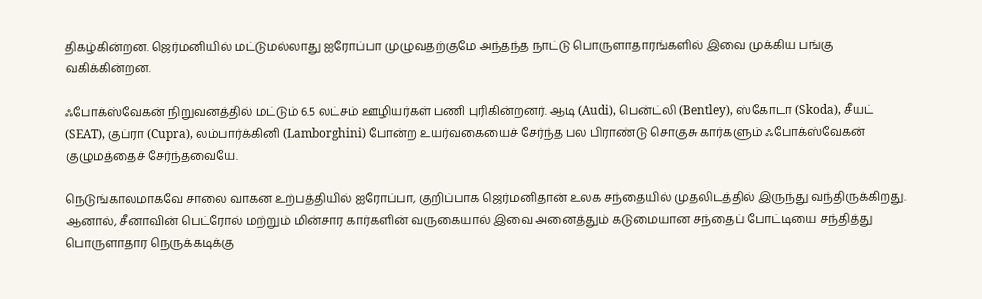திகழ்கின்றன. ஜெர்மனியில் மட்டுமல்லாது ஐரோப்பா முழுவதற்குமே அந்தந்த நாட்டு பொருளாதாரங்களில் இவை முக்கிய பங்கு வகிக்கின்றன.

ஃபோக்ஸ்வேகன் நிறுவனத்தில் மட்டும் 6.5 லட்சம் ஊழியர்கள் பணி புரிகின்றனர். ஆடி (Audi), பென்ட்லி (Bentley), ஸ்கோடா (Skoda), சீயட் (SEAT), குப்ரா (Cupra), லம்பார்க்கினி (Lamborghini) போன்ற உயர்வகையைச் சேர்ந்த பல பிராண்டு சொகுசு கார்களும் ஃபோக்ஸ்வேகன் குழுமத்தைச் சேர்ந்தவையே.

நெடுங்காலமாகவே சாலை வாகன உற்பத்தியில் ஐரோப்பா, குறிப்பாக ஜெர்மனிதான் உலக சந்தையில் முதலிடத்தில் இருந்து வந்திருக்கிறது. ஆனால், சீனாவின் பெட்ரோல் மற்றும் மின்சார கார்களின் வருகையால் இவை அனைத்தும் கடுமையான சந்தைப் போட்டியை சந்தித்து பொருளாதார நெருக்கடிக்கு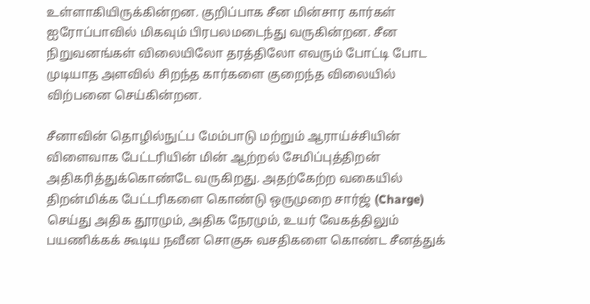உள்ளாகியிருக்கின்றன. குறிப்பாக சீன மின்சார கார்கள் ஐரோப்பாவில் மிகவும் பிரபலமடைந்து வருகின்றன. சீன நிறுவனங்கள் விலையிலோ தரத்திலோ எவரும் போட்டி போட முடியாத அளவில் சிறந்த கார்களை குறைந்த விலையில் விற்பனை செய்கின்றன.

சீனாவின் தொழில்நுட்ப மேம்பாடு மற்றும் ஆராய்ச்சியின் விளைவாக பேட்டரியின் மின் ஆற்றல் சேமிப்புத்திறன் அதிகரித்துக்கொண்டே வருகிறது. அதற்கேற்ற வகையில் திறன்மிக்க பேட்டரிகளை கொண்டு ஒருமுறை சார்ஜ் (Charge) செய்து அதிக தூரமும், அதிக நேரமும், உயர் வேகத்திலும் பயணிக்கக் கூடிய நவீன சொகுசு வசதிகளை கொண்ட சீனத்துக்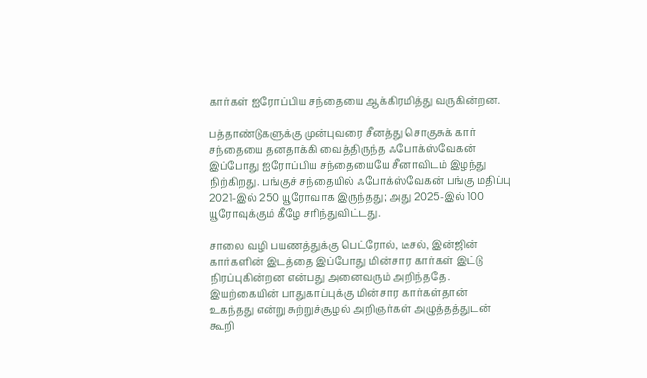கார்கள் ஐரோப்பிய சந்தையை ஆக்கிரமித்து வருகின்றன.

பத்தாண்டுகளுக்கு முன்புவரை சீனத்து சொகுசுக் கார் சந்தையை தனதாக்கி வைத்திருந்த ஃபோக்ஸ்வேகன் இப்போது ஐரோப்பிய சந்தையையே சீனாவிடம் இழந்து நிற்கிறது. பங்குச் சந்தையில் ஃபோக்ஸ்வேகன் பங்கு மதிப்பு 2021-இல் 250 யூரோவாக இருந்தது; அது 2025-இல் 100 யூரோவுக்கும் கீழே சரிந்துவிட்டது.

சாலை வழி பயணத்துக்கு பெட்ரோல், டீசல், இன்ஜின் கார்களின் இடத்தை இப்போது மின்சார கார்கள் இட்டு நிரப்புகின்றன என்பது அனைவரும் அறிந்ததே. இயற்கையின் பாதுகாப்புக்கு மின்சார கார்கள்தான் உகந்தது என்று சுற்றுச்சூழல் அறிஞர்கள் அழுத்தத்துடன் கூறி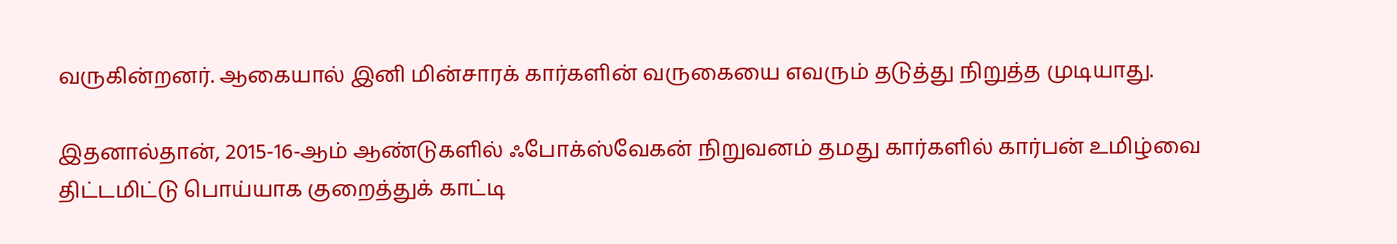வருகின்றனர். ஆகையால் இனி மின்சாரக் கார்களின் வருகையை எவரும் தடுத்து நிறுத்த முடியாது.

இதனால்தான், 2015-16-ஆம் ஆண்டுகளில் ஃபோக்ஸ்வேகன் நிறுவனம் தமது கார்களில் கார்பன் உமிழ்வை திட்டமிட்டு பொய்யாக குறைத்துக் காட்டி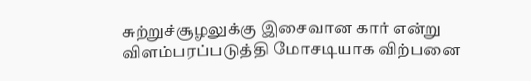சுற்றுச்சூழலுக்கு இசைவான கார் என்று விளம்பரப்படுத்தி மோசடியாக விற்பனை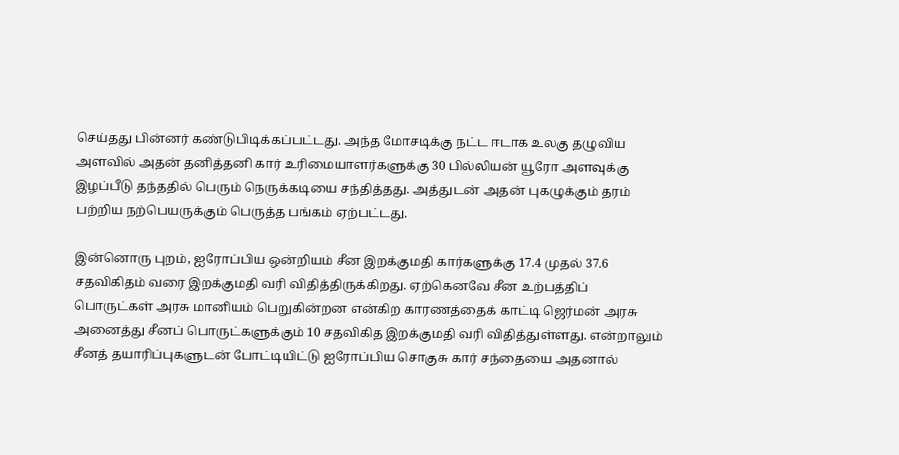செய்தது பின்னர் கண்டுபிடிக்கப்பட்டது. அந்த மோசடிக்கு நட்ட ஈடாக உலகு தழுவிய அளவில் அதன் தனித்தனி கார் உரிமையாளர்களுக்கு 30 பில்லியன் யூரோ அளவுக்கு இழப்பீடு தந்ததில் பெரும் நெருக்கடியை சந்தித்தது. அத்துடன் அதன் புகழுக்கும் தரம் பற்றிய நற்பெயருக்கும் பெருத்த பங்கம் ஏற்பட்டது.

இன்னொரு புறம், ஐரோப்பிய ஒன்றியம் சீன இறக்குமதி கார்களுக்கு 17.4 முதல் 37.6 சதவிகிதம் வரை இறக்குமதி வரி விதித்திருக்கிறது. ஏற்கெனவே சீன உற்பத்திப் பொருட்கள் அரசு மானியம் பெறுகின்றன என்கிற காரணத்தைக் காட்டி ஜெர்மன் அரசு அனைத்து சீனப் பொருட்களுக்கும் 10 சதவிகித இறக்குமதி வரி விதித்துள்ளது. என்றாலும் சீனத் தயாரிப்புகளுடன் போட்டியிட்டு ஐரோப்பிய சொகுசு கார் சந்தையை அதனால்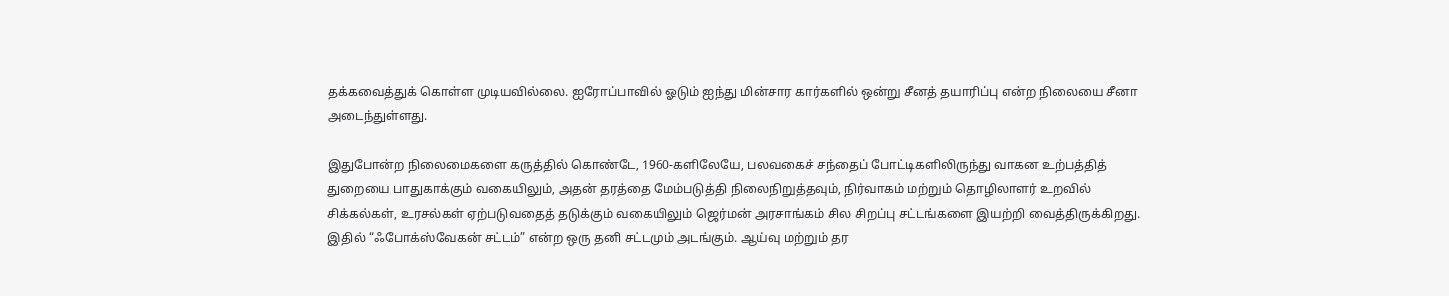தக்கவைத்துக் கொள்ள முடியவில்லை. ஐரோப்பாவில் ஓடும் ஐந்து மின்சார கார்களில் ஒன்று சீனத் தயாரிப்பு என்ற நிலையை சீனா அடைந்துள்ளது.

இதுபோன்ற நிலைமைகளை கருத்தில் கொண்டே, 1960-களிலேயே, பலவகைச் சந்தைப் போட்டிகளிலிருந்து வாகன உற்பத்தித் துறையை பாதுகாக்கும் வகையிலும், அதன் தரத்தை மேம்படுத்தி நிலைநிறுத்தவும், நிர்வாகம் மற்றும் தொழிலாளர் உறவில் சிக்கல்கள், உரசல்கள் ஏற்படுவதைத் தடுக்கும் வகையிலும் ஜெர்மன் அரசாங்கம் சில சிறப்பு சட்டங்களை இயற்றி வைத்திருக்கிறது. இதில் “ஃபோக்ஸ்வேகன் சட்டம்” என்ற ஒரு தனி சட்டமும் அடங்கும். ஆய்வு மற்றும் தர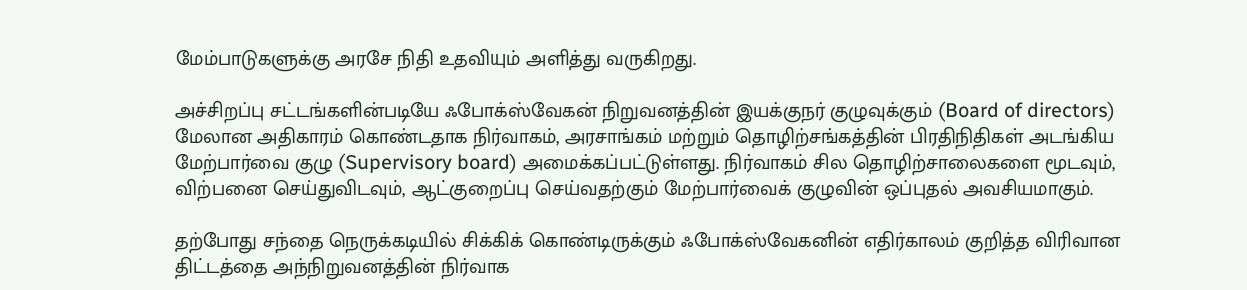மேம்பாடுகளுக்கு அரசே நிதி உதவியும் அளித்து வருகிறது.

அச்சிறப்பு சட்டங்களின்படியே ஃபோக்ஸ்வேகன் நிறுவனத்தின் இயக்குநர் குழுவுக்கும் (Board of directors) மேலான அதிகாரம் கொண்டதாக நிர்வாகம், அரசாங்கம் மற்றும் தொழிற்சங்கத்தின் பிரதிநிதிகள் அடங்கிய மேற்பார்வை குழு (Supervisory board) அமைக்கப்பட்டுள்ளது. நிர்வாகம் சில தொழிற்சாலைகளை மூடவும், விற்பனை செய்துவிடவும், ஆட்குறைப்பு செய்வதற்கும் மேற்பார்வைக் குழுவின் ஒப்புதல் அவசியமாகும்.

தற்போது சந்தை நெருக்கடியில் சிக்கிக் கொண்டிருக்கும் ஃபோக்ஸ்வேகனின் எதிர்காலம் குறித்த விரிவான திட்டத்தை அந்நிறுவனத்தின் நிர்வாக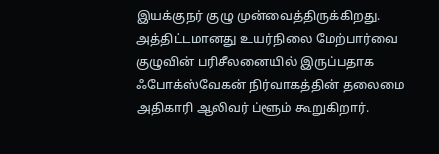இயக்குநர் குழு முன்வைத்திருக்கிறது. அத்திட்டமானது உயர்நிலை மேற்பார்வை குழுவின் பரிசீலனையில் இருப்பதாக ஃபோக்ஸ்வேகன் நிர்வாகத்தின் தலைமை அதிகாரி ஆலிவர் ப்ளூம் கூறுகிறார்.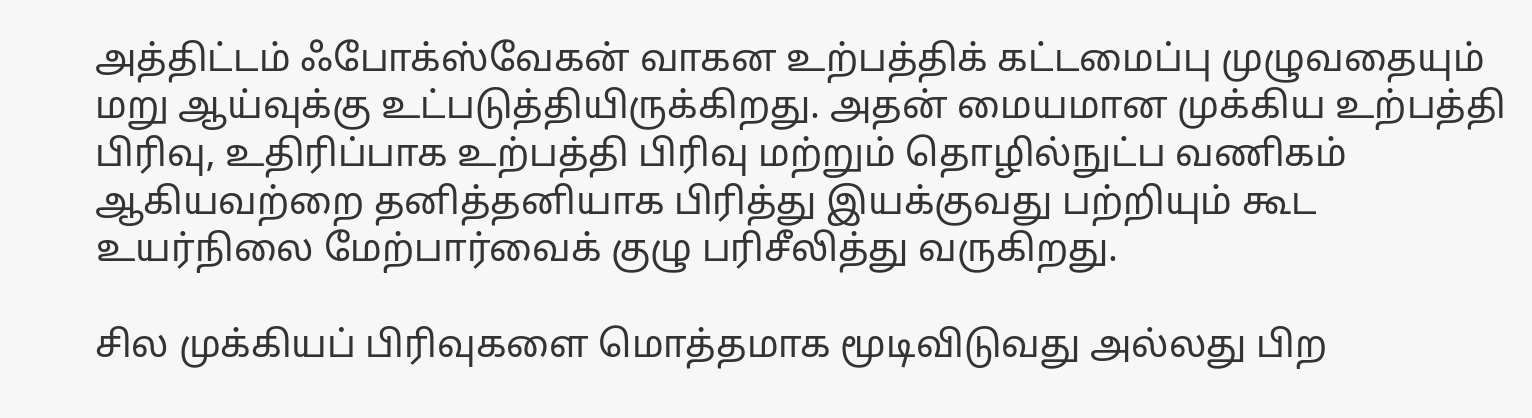அத்திட்டம் ஃபோக்ஸ்வேகன் வாகன உற்பத்திக் கட்டமைப்பு முழுவதையும் மறு ஆய்வுக்கு உட்படுத்தியிருக்கிறது. அதன் மையமான முக்கிய உற்பத்தி பிரிவு, உதிரிப்பாக உற்பத்தி பிரிவு மற்றும் தொழில்நுட்ப வணிகம் ஆகியவற்றை தனித்தனியாக பிரித்து இயக்குவது பற்றியும் கூட உயர்நிலை மேற்பார்வைக் குழு பரிசீலித்து வருகிறது.

சில முக்கியப் பிரிவுகளை மொத்தமாக மூடிவிடுவது அல்லது பிற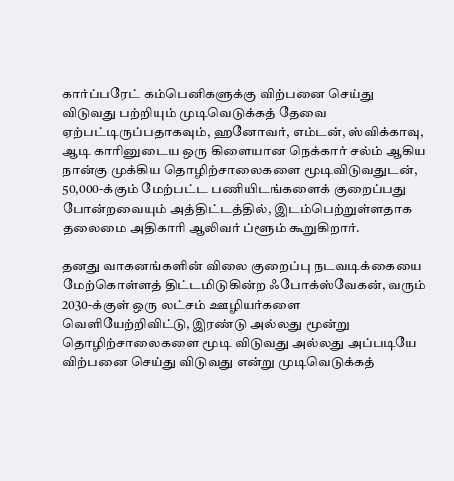கார்ப்பரேட் கம்பெனிகளுக்கு விற்பனை செய்து விடுவது பற்றியும் முடிவெடுக்கத் தேவை ஏற்பட்டிருப்பதாகவும், ஹனோவர், எம்டன், ஸ்விக்காவு, ஆடி காரினுடைய ஒரு கிளையான நெக்கார் சல்ம் ஆகிய நான்கு முக்கிய தொழிற்சாலைகளை மூடிவிடுவதுடன், 50,000-க்கும் மேற்பட்ட பணியிடங்களைக் குறைப்பது போன்றவையும் அத்திட்டத்தில், இடம்பெற்றுள்ளதாக தலைமை அதிகாரி ஆலிவர் ப்ளூம் கூறுகிறார்.

தனது வாகனங்களின் விலை குறைப்பு நடவடிக்கையை மேற்கொள்ளத் திட்டமிடுகின்ற ஃபோக்ஸ்வேகன், வரும் 2030-க்குள் ஒரு லட்சம் ஊழியர்களை வெளியேற்றிவிட்டு, இரண்டு அல்லது மூன்று தொழிற்சாலைகளை மூடி விடுவது அல்லது அப்படியே விற்பனை செய்து விடுவது என்று முடிவெடுக்கத்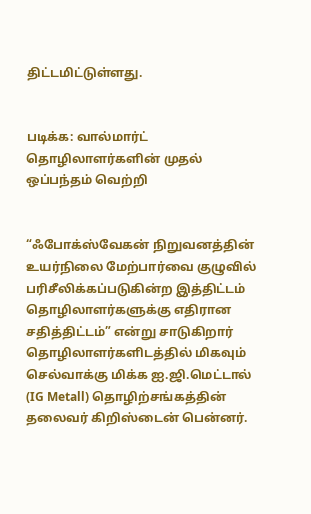திட்டமிட்டுள்ளது.


படிக்க: வால்மார்ட் தொழிலாளர்களின் முதல் ஒப்பந்தம் வெற்றி


“ஃபோக்ஸ்வேகன் நிறுவனத்தின் உயர்நிலை மேற்பார்வை குழுவில் பரிசீலிக்கப்படுகின்ற இத்திட்டம் தொழிலாளர்களுக்கு எதிரான சதித்திட்டம்” என்று சாடுகிறார் தொழிலாளர்களிடத்தில் மிகவும் செல்வாக்கு மிக்க ஐ.ஜி.மெட்டால் (IG Metall) தொழிற்சங்கத்தின் தலைவர் கிறிஸ்டைன் பென்னர்.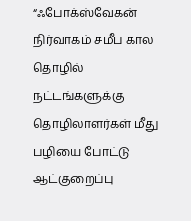“ஃபோக்ஸ்வேகன் நிர்வாகம் சமீப கால தொழில் நட்டங்களுக்கு தொழிலாளர்கள் மீது பழியை போட்டு ஆட்குறைப்பு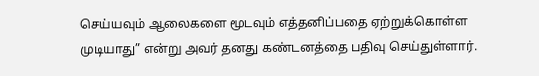செய்யவும் ஆலைகளை மூடவும் எத்தனிப்பதை ஏற்றுக்கொள்ள முடியாது” என்று அவர் தனது கண்டனத்தை பதிவு செய்துள்ளார்.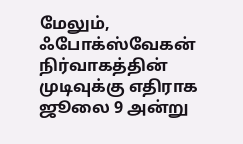மேலும், ஃபோக்ஸ்வேகன் நிர்வாகத்தின் முடிவுக்கு எதிராக ஜூலை 9 அன்று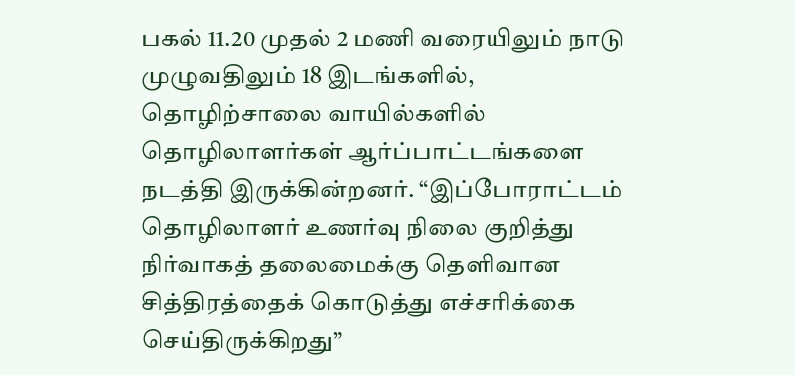பகல் 11.20 முதல் 2 மணி வரையிலும் நாடு முழுவதிலும் 18 இடங்களில், தொழிற்சாலை வாயில்களில் தொழிலாளர்கள் ஆர்ப்பாட்டங்களை நடத்தி இருக்கின்றனர். “இப்போராட்டம் தொழிலாளர் உணர்வு நிலை குறித்து நிர்வாகத் தலைமைக்கு தெளிவான சித்திரத்தைக் கொடுத்து எச்சரிக்கை செய்திருக்கிறது”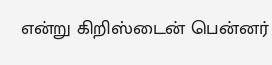என்று கிறிஸ்டைன் பென்னர்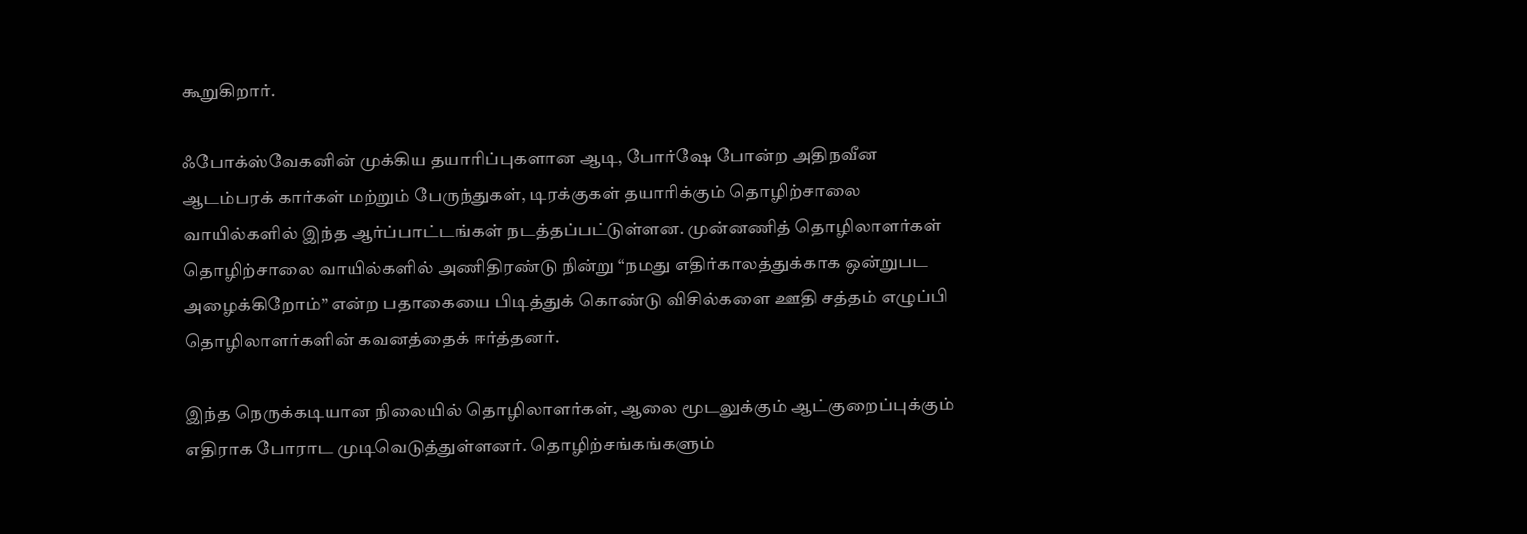கூறுகிறார்.

ஃபோக்ஸ்வேகனின் முக்கிய தயாரிப்புகளான ஆடி, போர்ஷே போன்ற அதிநவீன ஆடம்பரக் கார்கள் மற்றும் பேருந்துகள், டிரக்குகள் தயாரிக்கும் தொழிற்சாலை வாயில்களில் இந்த ஆர்ப்பாட்டங்கள் நடத்தப்பட்டுள்ளன. முன்னணித் தொழிலாளர்கள் தொழிற்சாலை வாயில்களில் அணிதிரண்டு நின்று “நமது எதிர்காலத்துக்காக ஒன்றுபட அழைக்கிறோம்” என்ற பதாகையை பிடித்துக் கொண்டு விசில்களை ஊதி சத்தம் எழுப்பி தொழிலாளர்களின் கவனத்தைக் ஈர்த்தனர்.

இந்த நெருக்கடியான நிலையில் தொழிலாளர்கள், ஆலை மூடலுக்கும் ஆட்குறைப்புக்கும் எதிராக போராட முடிவெடுத்துள்ளனர். தொழிற்சங்கங்களும்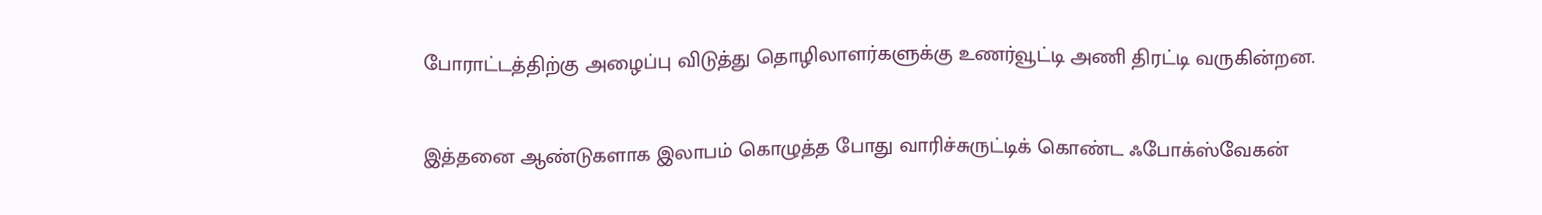போராட்டத்திற்கு அழைப்பு விடுத்து தொழிலாளர்களுக்கு உணர்வூட்டி அணி திரட்டி வருகின்றன.

இத்தனை ஆண்டுகளாக இலாபம் கொழுத்த போது வாரிச்சுருட்டிக் கொண்ட ஃபோக்ஸ்வேகன்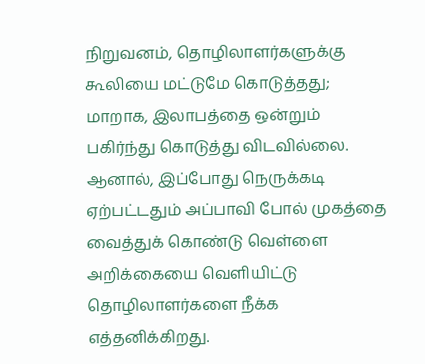நிறுவனம், தொழிலாளர்களுக்கு கூலியை மட்டுமே கொடுத்தது; மாறாக, இலாபத்தை ஒன்றும் பகிர்ந்து கொடுத்து விடவில்லை. ஆனால், இப்போது நெருக்கடி ஏற்பட்டதும் அப்பாவி போல் முகத்தை வைத்துக் கொண்டு வெள்ளை அறிக்கையை வெளியிட்டு தொழிலாளர்களை நீக்க எத்தனிக்கிறது.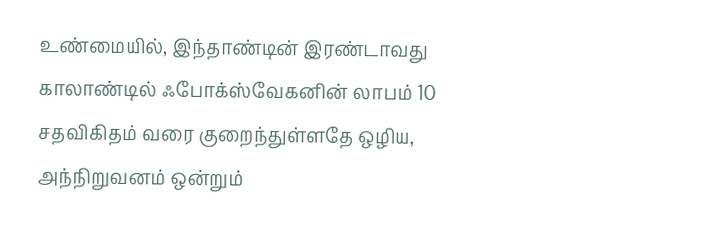உண்மையில், இந்தாண்டின் இரண்டாவது காலாண்டில் ஃபோக்ஸ்வேகனின் லாபம் 10 சதவிகிதம் வரை குறைந்துள்ளதே ஒழிய, அந்நிறுவனம் ஒன்றும்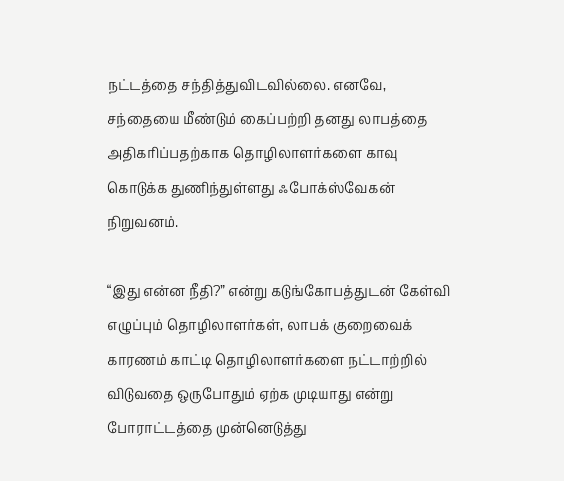நட்டத்தை சந்தித்துவிடவில்லை. எனவே, சந்தையை மீண்டும் கைப்பற்றி தனது லாபத்தை அதிகரிப்பதற்காக தொழிலாளர்களை காவு கொடுக்க துணிந்துள்ளது ஃபோக்ஸ்வேகன் நிறுவனம்.

“இது என்ன நீதி?” என்று கடுங்கோபத்துடன் கேள்வி எழுப்பும் தொழிலாளர்கள், லாபக் குறைவைக் காரணம் காட்டி தொழிலாளர்களை நட்டாற்றில் விடுவதை ஒருபோதும் ஏற்க முடியாது என்று போராட்டத்தை முன்னெடுத்து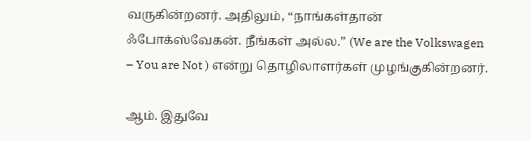வருகின்றனர். அதிலும், “நாங்கள்தான் ஃபோக்ஸ்வேகன். நீங்கள் அல்ல.” (We are the Volkswagen – You are Not ) என்று தொழிலாளர்கள் முழங்குகின்றனர்.

ஆம். இதுவே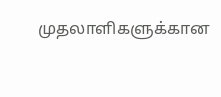முதலாளிகளுக்கான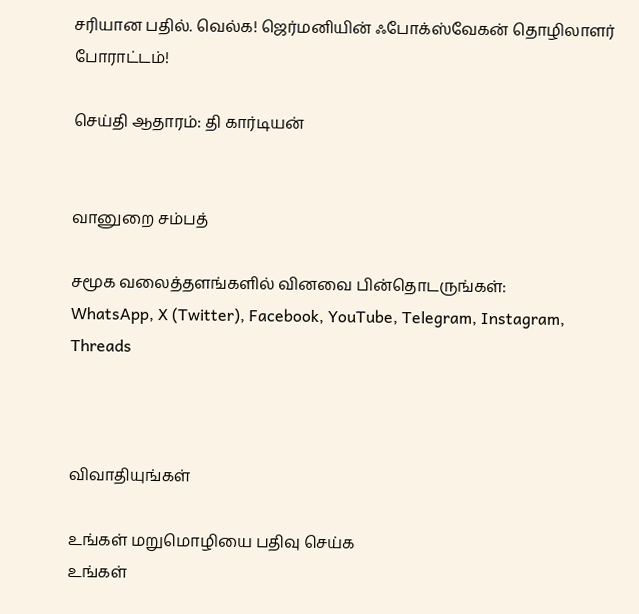சரியான பதில். வெல்க! ஜெர்மனியின் ஃபோக்ஸ்வேகன் தொழிலாளர் போராட்டம்!

செய்தி ஆதாரம்: தி கார்டியன்


வானுறை சம்பத்

சமூக வலைத்தளங்களில் வினவை பின்தொடருங்கள்:
WhatsApp, X (Twitter), Facebook, YouTube, Telegram, Instagram, Threads



விவாதியுங்கள்

உங்கள் மறுமொழியை பதிவு செய்க
உங்கள்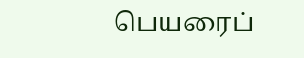பெயரைப்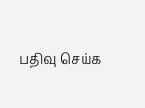பதிவு செய்க